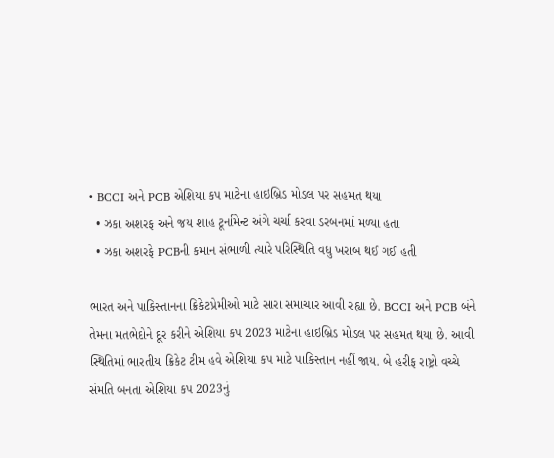• BCCI અને PCB એશિયા કપ માટેના હાઇબ્રિડ મોડલ પર સહમત થયા
  • ઝકા અશરફ અને જય શાહ ટૂર્નામેન્ટ અંગે ચર્ચા કરવા ડરબનમાં મળ્યા હતા
  • ઝકા અશરફે PCBની કમાન સંભાળી ત્યારે પરિસ્થિતિ વધુ ખરાબ થઈ ગઈ હતી

ભારત અને પાકિસ્તાનના ક્રિકેટપ્રેમીઓ માટે સારા સમાચાર આવી રહ્યા છે. BCCI અને PCB બંને તેમના મતભેદોને દૂર કરીને એશિયા કપ 2023 માટેના હાઇબ્રિડ મોડલ પર સહમત થયા છે. આવી સ્થિતિમાં ભારતીય ક્રિકેટ ટીમ હવે એશિયા કપ માટે પાકિસ્તાન નહીં જાય. બે હરીફ રાષ્ટ્રો વચ્ચે સંમતિ બનતા એશિયા કપ 2023નું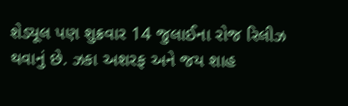શેડ્યૂલ પણ શુક્રવાર 14 જુલાઈના રોજ રિલીઝ થવાનું છે. ઝકા અશરફ અને જય શાહ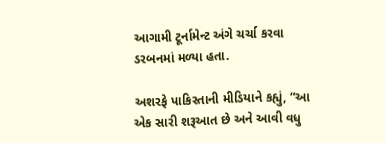આગામી ટૂર્નામેન્ટ અંગે ચર્ચા કરવા ડરબનમાં મળ્યા હતા.

અશરફે પાકિસ્તાની મીડિયાને કહ્યું, “આ એક સારી શરૂઆત છે અને આવી વધુ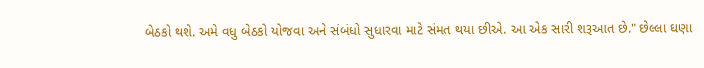બેઠકો થશે. અમે વધુ બેઠકો યોજવા અને સંબંધો સુધારવા માટે સંમત થયા છીએ. આ એક સારી શરૂઆત છે." છેલ્લા ઘણા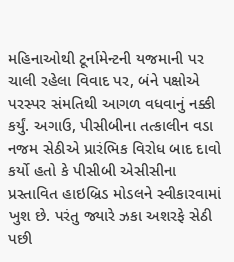મહિનાઓથી ટૂર્નામેન્ટની યજમાની પર ચાલી રહેલા વિવાદ પર, બંને પક્ષોએ પરસ્પર સંમતિથી આગળ વધવાનું નક્કી કર્યું. અગાઉ, પીસીબીના તત્કાલીન વડા નજમ સેઠીએ પ્રારંભિક વિરોધ બાદ દાવો કર્યો હતો કે પીસીબી એસીસીના પ્રસ્તાવિત હાઇબ્રિડ મોડલને સ્વીકારવામાં ખુશ છે. પરંતુ જ્યારે ઝકા અશરફે સેઠી પછી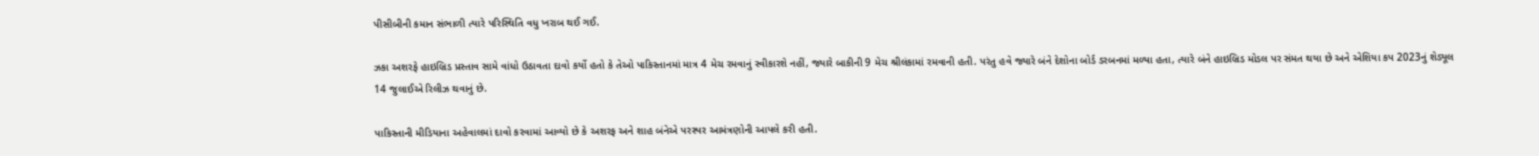પીસીબીની કમાન સંભાળી ત્યારે પરિસ્થિતિ વધુ ખરાબ થઈ ગઈ.

ઝકા અશરફે હાઇબ્રિડ પ્રસ્તાવ સામે વાંધો ઉઠાવતા દાવો કર્યો હતો કે તેઓ પાકિસ્તાનમાં માત્ર 4 મેચ રમવાનું સ્વીકારશે નહીં, જ્યારે બાકીની 9 મેચ શ્રીલંકામાં રમવાની હતી. પરંતુ હવે જ્યારે બંને દેશોના બોર્ડ ડરબનમાં મળ્યા હતા, ત્યારે બંને હાઇબ્રિડ મોડલ પર સંમત થયા છે અને એશિયા કપ 2023નું શેડ્યૂલ 14 જુલાઈએ રિલીઝ થવાનું છે.

પાકિસ્તાની મીડિયાના અહેવાલમાં દાવો કરવામાં આવ્યો છે કે અશરફ અને શાહ બંનેએ પરસ્પર આમંત્રણોની આપલે કરી હતી.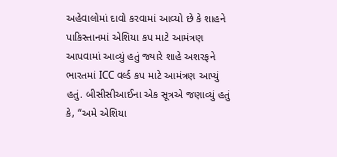અહેવાલોમાં દાવો કરવામાં આવ્યો છે કે શાહને પાકિસ્તાનમાં એશિયા કપ માટે આમંત્રણ આપવામાં આવ્યું હતું જ્યારે શાહે અશરફને ભારતમાં ICC વર્લ્ડ કપ માટે આમંત્રણ આપ્યું હતું. બીસીસીઆઈના એક સૂત્રએ જણાવ્યું હતું કે, “અમે એશિયા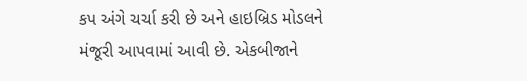કપ અંગે ચર્ચા કરી છે અને હાઇબ્રિડ મોડલને મંજૂરી આપવામાં આવી છે. એકબીજાને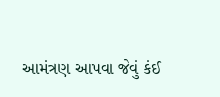આમંત્રણ આપવા જેવું કંઈ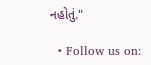નહોતું."

  • Follow us on: